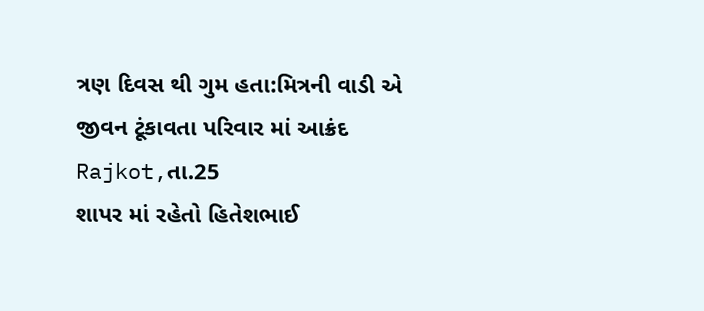ત્રણ દિવસ થી ગુમ હતા:મિત્રની વાડી એ જીવન ટૂંકાવતા પરિવાર માં આક્રંદ
Rajkot,તા.25
શાપર માં રહેતો હિતેશભાઈ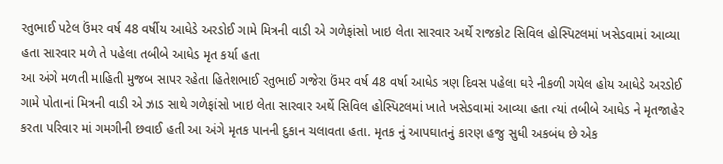રતુભાઈ પટેલ ઉંમર વર્ષ 48 વર્ષીય આધેડે અરડોઈ ગામે મિત્રની વાડી એ ગળેફાંસો ખાઇ લેતા સારવાર અર્થે રાજકોટ સિવિલ હોસ્પિટલમાં ખસેડવામાં આવ્યા હતા સારવાર મળે તે પહેલા તબીબે આધેડ મૃત કર્યા હતા
આ અંગે મળતી માહિતી મુજબ સાપર રહેતા હિતેશભાઈ રતુભાઈ ગજેરા ઉંમર વર્ષ 48 વર્ષા આધેડ ત્રણ દિવસ પહેલા ઘરે નીકળી ગયેલ હોય આધેડે અરડોઈ ગામે પોતાનાં મિત્રની વાડી એ ઝાડ સાથે ગળેફાંસો ખાઇ લેતા સારવાર અર્થે સિવિલ હોસ્પિટલમાં ખાતે ખસેડવામાં આવ્યા હતા ત્યાં તબીબે આધેડ ને મૃતજાહેર કરતા પરિવાર માં ગમગીની છવાઈ હતી આ અંગે મૃતક પાનની દુકાન ચલાવતા હતા. મૃતક નું આપઘાતનું કારણ હજુ સુધી અકબંધ છે એક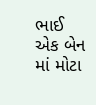ભાઈ એક બેન માં મોટા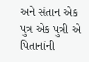અને સંતાન એક પુત્ર એક પુત્રી એ પિતાનાંની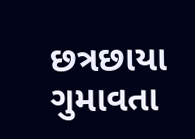છત્રછાયા ગુમાવતા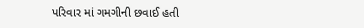પરિવાર માં ગમગીની છવાઈ હતી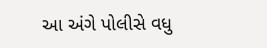આ અંગે પોલીસે વધુ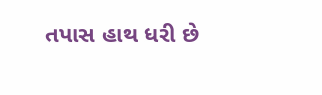તપાસ હાથ ધરી છે